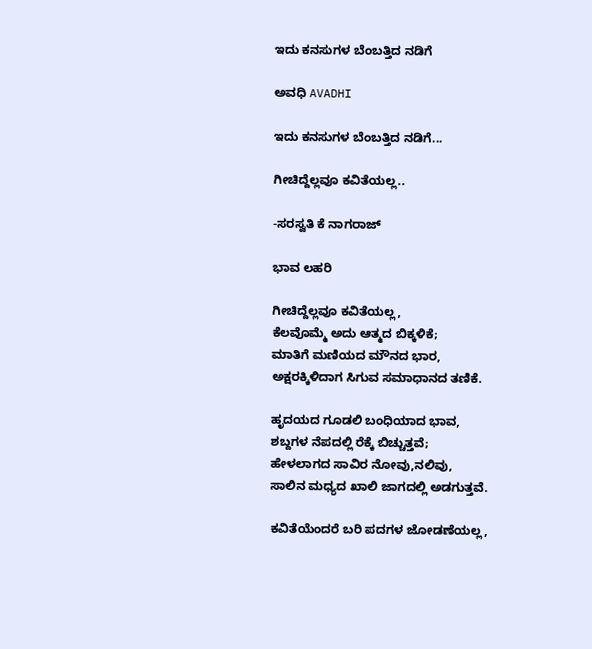ಇದು ಕನಸುಗಳ ಬೆಂಬತ್ತಿದ ನಡಿಗೆ‍

ಅವಧಿ AVADHI

ಇದು ಕನಸುಗಳ ಬೆಂಬತ್ತಿದ ನಡಿಗೆ...

ಗೀಚಿದ್ದೆಲ್ಲವೂ ಕವಿತೆಯಲ್ಲ..

-ಸರಸ್ವತಿ ಕೆ ನಾಗರಾಜ್

ಭಾವ ಲಹರಿ

ಗೀಚಿದ್ದೆಲ್ಲವೂ ಕವಿತೆಯಲ್ಲ,
ಕೆಲವೊಮ್ಮೆ ಅದು ಆತ್ಮದ ಬಿಕ್ಕಳಿಕೆ;
ಮಾತಿಗೆ ಮಣಿಯದ ಮೌನದ ಭಾರ,
ಅಕ್ಷರಕ್ಕಿಳಿದಾಗ ಸಿಗುವ ಸಮಾಧಾನದ ತಣಿಕೆ.

ಹೃದಯದ ಗೂಡಲಿ ಬಂಧಿಯಾದ ಭಾವ,
ಶಬ್ದಗಳ ನೆಪದಲ್ಲಿ ರೆಕ್ಕೆ ಬಿಚ್ಚುತ್ತವೆ;
ಹೇಳಲಾಗದ ಸಾವಿರ ನೋವು,ನಲಿವು,
ಸಾಲಿನ ಮಧ್ಯದ ಖಾಲಿ ಜಾಗದಲ್ಲಿ ಅಡಗುತ್ತವೆ.

ಕವಿತೆಯೆಂದರೆ ಬರಿ ಪದಗಳ ಜೋಡಣೆಯಲ್ಲ,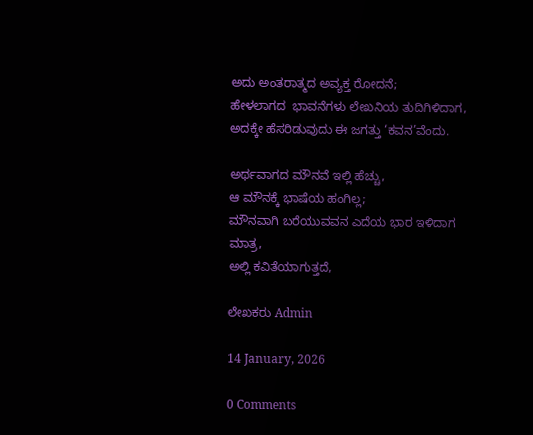ಅದು ಅಂತರಾತ್ಮದ ಅವ್ಯಕ್ತ ರೋದನೆ;
ಹೇಳಲಾಗದ  ಭಾವನೆಗಳು ಲೇಖನಿಯ ತುದಿಗಿಳಿದಾಗ,
ಅದಕ್ಕೇ ಹೆಸರಿಡುವುದು ಈ ಜಗತ್ತು ‘ಕವನ’ವೆಂದು.

ಅರ್ಥವಾಗದ ಮೌನವೆ ಇಲ್ಲಿ ಹೆಚ್ಚು,
ಆ ಮೌನಕ್ಕೆ ಭಾಷೆಯ ಹಂಗಿಲ್ಲ;
ಮೌನವಾಗಿ ಬರೆಯುವವನ ಎದೆಯ ಭಾರ ಇಳಿದಾಗ ಮಾತ್ರ,
ಅಲ್ಲಿ ಕವಿತೆಯಾಗುತ್ತದೆ,

ಲೇಖಕರು Admin

14 January, 2026

0 Comments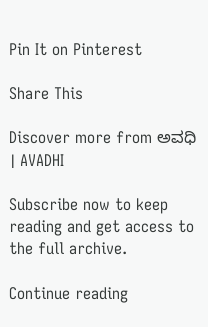Pin It on Pinterest

Share This

Discover more from ಅವಧಿ । AVADHI

Subscribe now to keep reading and get access to the full archive.

Continue reading